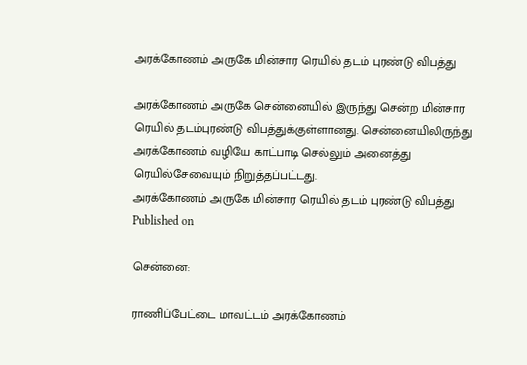அரக்கோணம் அருகே மின்சார ரெயில் தடம் புரண்டு விபத்து

அரக்கோணம் அருகே சென்னையில் இருந்து சென்ற மின்சார ரெயில் தடம்புரண்டு விபத்துக்குள்ளானது. சென்னையிலிருந்து அரக்கோணம் வழியே காட்பாடி செல்லும் அனைத்து ரெயில்சேவையும் நிறுத்தப்பட்டது.
அரக்கோணம் அருகே மின்சார ரெயில் தடம் புரண்டு விபத்து
Published on

சென்னை:

ராணிப்பேட்டை மாவட்டம் அரக்கோணம்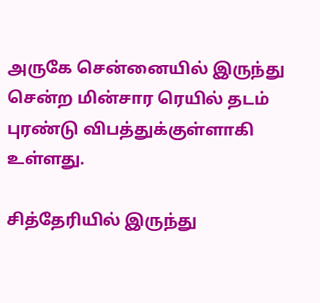அருகே சென்னையில் இருந்து சென்ற மின்சார ரெயில் தடம் புரண்டு விபத்துக்குள்ளாகி உள்ளது.

சித்தேரியில் இருந்து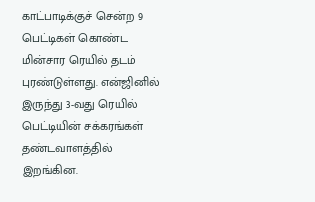காட்பாடிக்குச் சென்ற 9 பெட்டிகள் கொண்ட மின்சார ரெயில் தடம் புரண்டுள்ளது. என்ஜினில் இருந்து 3-வது ரெயில் பெட்டியின் சக்கரங்கள் தண்டவாளத்தில் இறங்கின.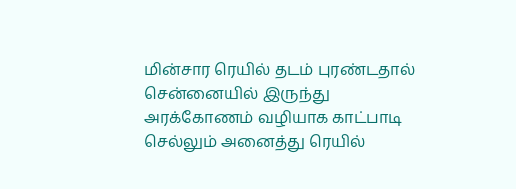மின்சார ரெயில் தடம் புரண்டதால் சென்னையில் இருந்து அரக்கோணம் வழியாக காட்பாடி செல்லும் அனைத்து ரெயில்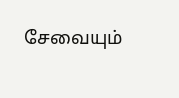சேவையும்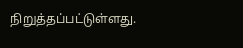நிறுத்தப்பட்டுள்ளது.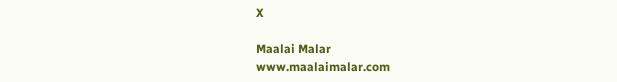X

Maalai Malar
www.maalaimalar.com